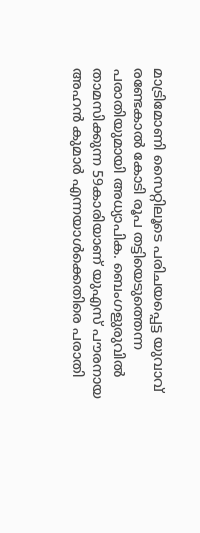മാട്രിമോണി സൈറ്റിലൂടെ പരിചയപ്പെട്ട യുവാവ് രണ്ടേകാൽ കോടി രൂപ തട്ടിയെടുത്തെന്ന പരാതിയുമായി അധ്യാപിക. ബെംഗളുരുവിൽ താമസിക്കുന്ന 59കാരിയാണ് യുഎസ് പൗരനായ അഹൻ കുമാർ എന്നയാൾക്കെതിരെ പരാതി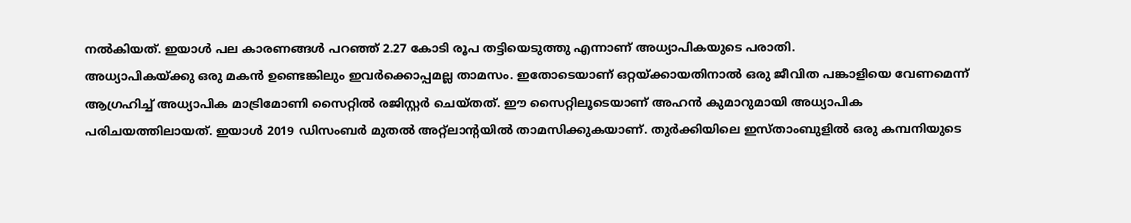നൽകിയത്. ഇയാൾ പല കാരണങ്ങൾ പറഞ്ഞ് 2.27 കോടി രൂപ തട്ടിയെടുത്തു എന്നാണ് അധ്യാപികയുടെ പരാതി.
അധ്യാപികയ്ക്കു ഒരു മകൻ ഉണ്ടെങ്കിലും ഇവർക്കൊപ്പമല്ല താമസം. ഇതോടെയാണ് ഒറ്റയ്ക്കായതിനാൽ ഒരു ജീവിത പങ്കാളിയെ വേണമെന്ന് ആഗ്രഹിച്ച് അധ്യാപിക മാട്രിമോണി സൈറ്റിൽ രജിസ്റ്റർ ചെയ്തത്. ഈ സൈറ്റിലൂടെയാണ് അഹൻ കുമാറുമായി അധ്യാപിക പരിചയത്തിലായത്. ഇയാൾ 2019 ഡിസംബർ മുതൽ അറ്റ്ലാന്റയിൽ താമസിക്കുകയാണ്. തുർക്കിയിലെ ഇസ്താംബുളിൽ ഒരു കമ്പനിയുടെ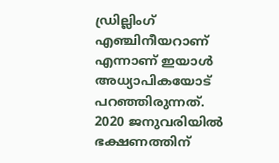ഡ്രില്ലിംഗ് എഞ്ചിനീയറാണ് എന്നാണ് ഇയാൾ അധ്യാപികയോട് പറഞ്ഞിരുന്നത്.
2020 ജനുവരിയിൽ ഭക്ഷണത്തിന്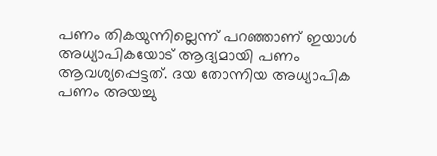പണം തികയുന്നില്ലെന്ന് പറഞ്ഞാണ് ഇയാൾ അധ്യാപികയോട് ആദ്യമായി പണം ആവശ്യപ്പെട്ടത്. ദയ തോന്നിയ അധ്യാപിക പണം അയച്ചു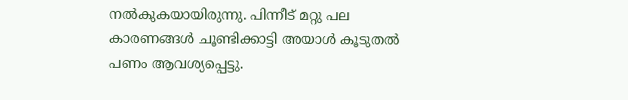നൽകുകയായിരുന്നു. പിന്നീട് മറ്റു പല കാരണങ്ങൾ ചൂണ്ടിക്കാട്ടി അയാൾ കൂടുതൽ പണം ആവശ്യപ്പെട്ടു.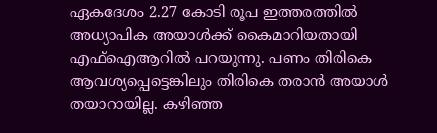ഏകദേശം 2.27 കോടി രൂപ ഇത്തരത്തിൽ അധ്യാപിക അയാൾക്ക് കൈമാറിയതായി എഫ്ഐആറിൽ പറയുന്നു. പണം തിരികെ ആവശ്യപ്പെട്ടെങ്കിലും തിരികെ തരാൻ അയാൾ തയാറായില്ല. കഴിഞ്ഞ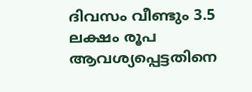ദിവസം വീണ്ടും 3.5 ലക്ഷം രൂപ ആവശ്യപ്പെട്ടതിനെ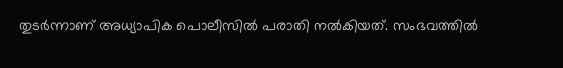തുടർന്നാണ് അധ്യാപിക പൊലീസിൽ പരാതി നൽകിയത്. സംഭവത്തിൽ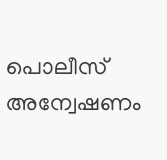പൊലീസ് അന്വേഷണം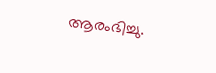ആരംഭിച്ചു.